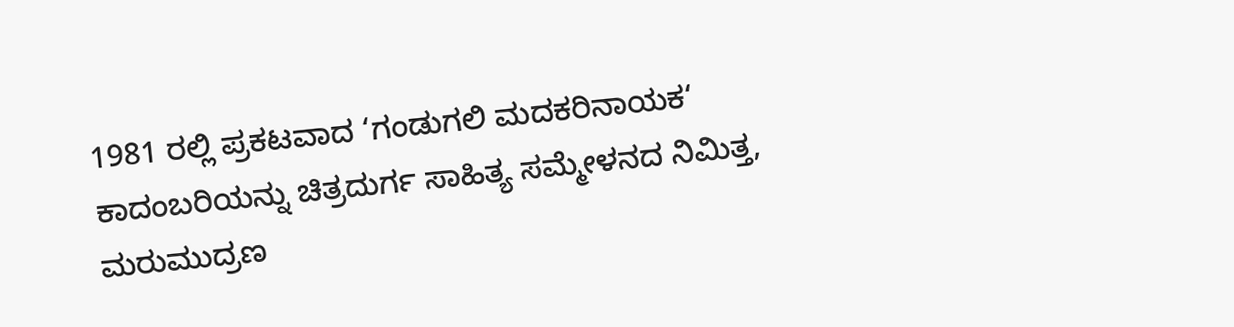1981 ರಲ್ಲಿ ಪ್ರಕಟವಾದ ‘ಗಂಡುಗಲಿ ಮದಕರಿನಾಯಕ‘ ಕಾದಂಬರಿಯನ್ನು ಚಿತ್ರದುರ್ಗ ಸಾಹಿತ್ಯ ಸಮ್ಮೇಳನದ ನಿಮಿತ್ತ, ಮರುಮುದ್ರಣ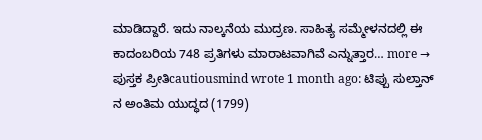ಮಾಡಿದ್ದಾರೆ. ಇದು ನಾಲ್ಕನೆಯ ಮುದ್ರಣ. ಸಾಹಿತ್ಯ ಸಮ್ಮೇಳನದಲ್ಲಿ ಈ ಕಾದಂಬರಿಯ 748 ಪ್ರತಿಗಳು ಮಾರಾಟವಾಗಿವೆ ಎನ್ನುತ್ತಾರ… more →
ಪುಸ್ತಕ ಪ್ರೀತಿcautiousmind wrote 1 month ago: ಟಿಪ್ಪು ಸುಲ್ತಾನ್ ನ ಅಂತಿಮ ಯುದ್ಧದ (1799)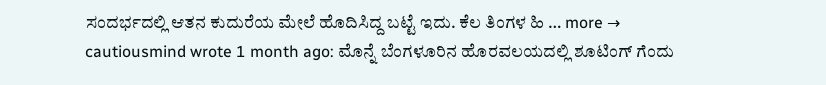ಸಂದರ್ಭದಲ್ಲಿ ಆತನ ಕುದುರೆಯ ಮೇಲೆ ಹೊದಿಸಿದ್ದ ಬಟ್ಟೆ ಇದು. ಕೆಲ ತಿಂಗಳ ಹಿ … more →
cautiousmind wrote 1 month ago: ಮೊನ್ನೆ ಬೆಂಗಳೂರಿನ ಹೊರವಲಯದಲ್ಲಿ ಶೂಟಿಂಗ್ ಗೆಂದು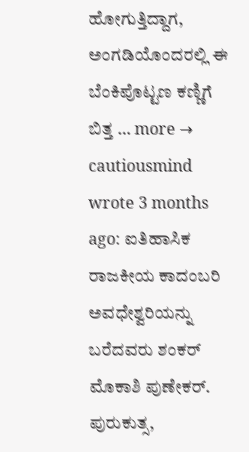ಹೋಗುತ್ತಿದ್ದಾಗ, ಅಂಗಡಿಯೊಂದರಲ್ಲಿ ಈ ಬೆಂಕಿಪೊಟ್ಟಣ ಕಣ್ಣಿಗೆ ಬಿತ್ತ … more →
cautiousmind wrote 3 months ago: ಐತಿಹಾಸಿಕ ರಾಜಕೀಯ ಕಾದಂಬರಿ ಅವಧೇಶ್ವರಿಯನ್ನು ಬರೆದವರು ಶಂಕರ್ ಮೊಕಾಶಿ ಪುಣೇಕರ್. ಪುರುಕುತ್ಸ,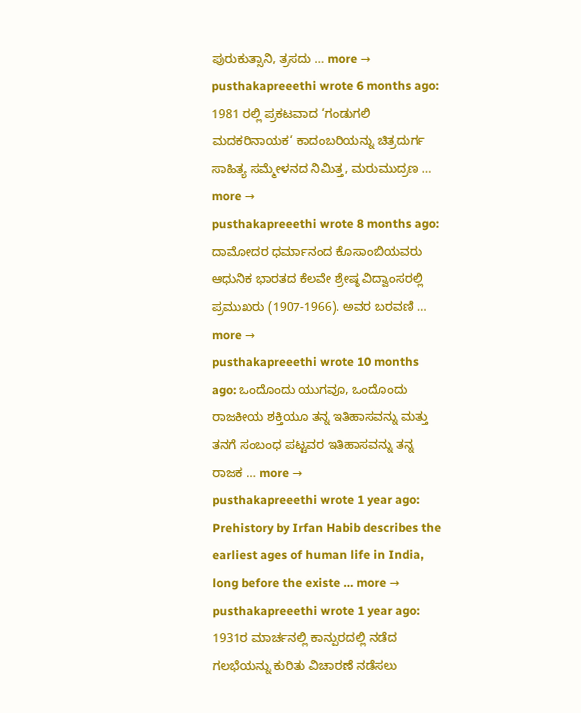ಪುರುಕುತ್ಸಾನಿ, ತ್ರಸದು … more →
pusthakapreeethi wrote 6 months ago: 1981 ರಲ್ಲಿ ಪ್ರಕಟವಾದ ‘ಗಂಡುಗಲಿ ಮದಕರಿನಾಯಕ‘ ಕಾದಂಬರಿಯನ್ನು ಚಿತ್ರದುರ್ಗ ಸಾಹಿತ್ಯ ಸಮ್ಮೇಳನದ ನಿಮಿತ್ತ, ಮರುಮುದ್ರಣ … more →
pusthakapreeethi wrote 8 months ago: ದಾಮೋದರ ಧರ್ಮಾನಂದ ಕೊಸಾಂಬಿಯವರು ಆಧುನಿಕ ಭಾರತದ ಕೆಲವೇ ಶ್ರೇಷ್ಠ ವಿದ್ವಾಂಸರಲ್ಲಿ ಪ್ರಮುಖರು (1907-1966). ಅವರ ಬರವಣಿ … more →
pusthakapreeethi wrote 10 months ago: ಒಂದೊಂದು ಯುಗವೂ, ಒಂದೊಂದು ರಾಜಕೀಯ ಶಕ್ತಿಯೂ ತನ್ನ ಇತಿಹಾಸವನ್ನು ಮತ್ತು ತನಗೆ ಸಂಬಂಧ ಪಟ್ಟವರ ಇತಿಹಾಸವನ್ನು ತನ್ನ ರಾಜಕ … more →
pusthakapreeethi wrote 1 year ago: Prehistory by Irfan Habib describes the earliest ages of human life in India, long before the existe … more →
pusthakapreeethi wrote 1 year ago: 1931ರ ಮಾರ್ಚನಲ್ಲಿ ಕಾನ್ಪುರದಲ್ಲಿ ನಡೆದ ಗಲಭೆಯನ್ನು ಕುರಿತು ವಿಚಾರಣೆ ನಡೆಸಲು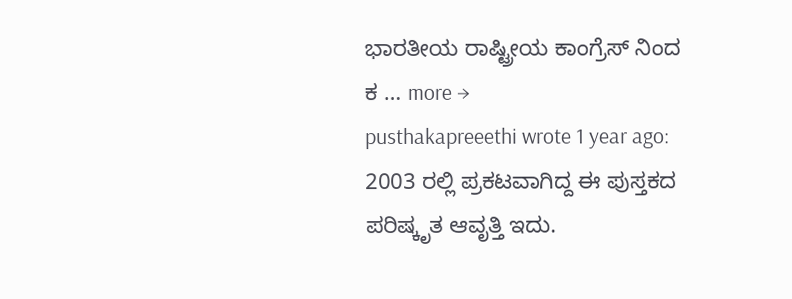ಭಾರತೀಯ ರಾಷ್ಟ್ರೀಯ ಕಾಂಗ್ರೆಸ್ ನಿಂದ ಕ … more →
pusthakapreeethi wrote 1 year ago: 2003 ರಲ್ಲಿ ಪ್ರಕಟವಾಗಿದ್ದ ಈ ಪುಸ್ತಕದ ಪರಿಷ್ಕೃತ ಆವೃತ್ತಿ ಇದು.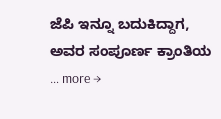ಜೆಪಿ ಇನ್ನೂ ಬದುಕಿದ್ದಾಗ, ಅವರ ಸಂಪೂರ್ಣ ಕ್ರಾಂತಿಯ … more →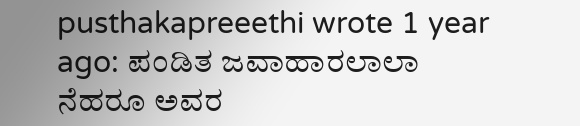pusthakapreeethi wrote 1 year ago: ಪಂಡಿತ ಜವಾಹಾರಲಾಲಾ ನೆಹರೂ ಅವರ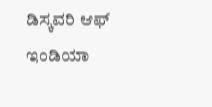ಡಿಸ್ಕವರಿ ಆಫ್ ಇಂಡಿಯಾ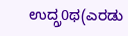ಉದ್ಗ್ರ0ಥ(ಎರಡು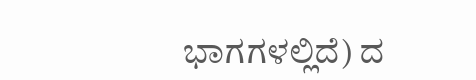ಭಾಗಗಳಲ್ಲಿದೆ) ದ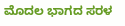ಮೊದಲ ಭಾಗದ ಸರಳ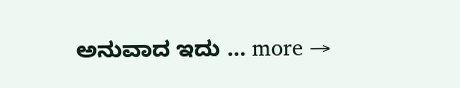ಅನುವಾದ ಇದು … more →